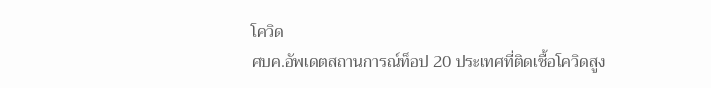โควิด
ศบค.อัพเดตสถานการณ์ท็อป 20 ประเทศที่ติดเชื้อโควิดสูง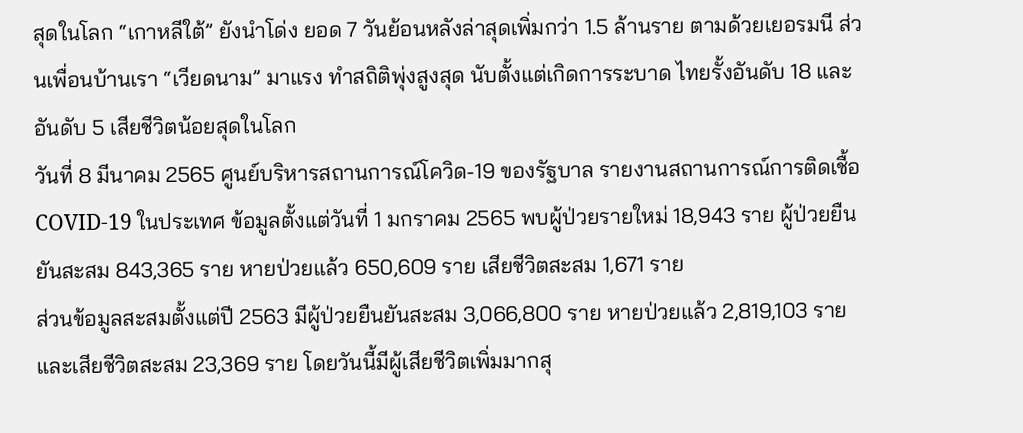สุดในโลก “เกาหลีใต้” ยังนำโด่ง ยอด 7 วันย้อนหลังล่าสุดเพิ่มกว่า 1.5 ล้านราย ตามด้วยเยอรมนี ส่วนเพื่อนบ้านเรา “เวียดนาม” มาแรง ทำสถิติพุ่งสูงสุด นับตั้งแต่เกิดการระบาด ไทยรั้งอันดับ 18 และอันดับ 5 เสียชีวิตน้อยสุดในโลก
วันที่ 8 มีนาคม 2565 ศูนย์บริหารสถานการณ์โควิด-19 ของรัฐบาล รายงานสถานการณ์การติดเชื้อ COVID-19 ในประเทศ ข้อมูลตั้งแต่วันที่ 1 มกราคม 2565 พบผู้ป่วยรายใหม่ 18,943 ราย ผู้ป่วยยืนยันสะสม 843,365 ราย หายป่วยแล้ว 650,609 ราย เสียชีวิตสะสม 1,671 ราย
ส่วนข้อมูลสะสมตั้งแต่ปี 2563 มีผู้ป่วยยืนยันสะสม 3,066,800 ราย หายป่วยแล้ว 2,819,103 ราย และเสียชีวิตสะสม 23,369 ราย โดยวันนี้มีผู้เสียชีวิตเพิ่มมากสุ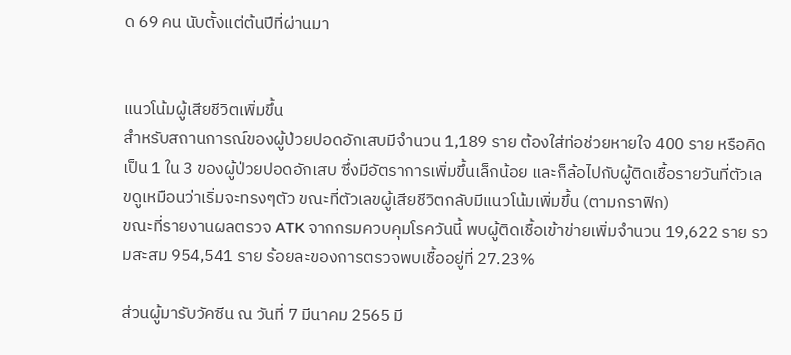ด 69 คน นับตั้งแต่ต้นปีที่ผ่านมา


แนวโน้มผู้เสียชีวิตเพิ่มขึ้น
สำหรับสถานการณ์ของผู้ป่วยปอดอักเสบมีจำนวน 1,189 ราย ต้องใส่ท่อช่วยหายใจ 400 ราย หรือคิดเป็น 1 ใน 3 ของผู้ป่วยปอดอักเสบ ซึ่งมีอัตราการเพิ่มขึ้นเล็กน้อย และก็ล้อไปกับผู้ติดเชื้อรายวันที่ตัวเลขดูเหมือนว่าเริ่มจะทรงๆตัว ขณะที่ตัวเลขผู้เสียชีวิตกลับมีแนวโน้มเพิ่มขึ้น (ตามกราฟิก)
ขณะที่รายงานผลตรวจ ATK จากกรมควบคุมโรควันนี้ พบผู้ติดเชื้อเข้าข่ายเพิ่มจำนวน 19,622 ราย รวมสะสม 954,541 ราย ร้อยละของการตรวจพบเชื้ออยู่ที่ 27.23%

ส่วนผู้มารับวัคซีน ณ วันที่ 7 มีนาคม 2565 มี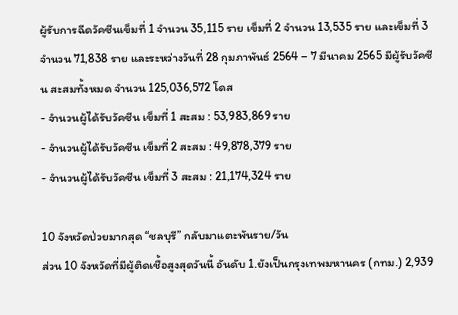ผู้รับการฉีดวัคซีนเข็มที่ 1 จำนวน 35,115 ราย เข็มที่ 2 จำนวน 13,535 ราย และเข็มที่ 3 จำนวน 71,838 ราย และระหว่างวันที่ 28 กุมภาพันธ์ 2564 – 7 มีนาคม 2565 มีผู้รับวัคซีน สะสมทั้งหมด จำนวน 125,036,572 โดส
- จำนวนผู้ได้รับวัคซีน เข็มที่ 1 สะสม : 53,983,869 ราย
- จำนวนผู้ได้รับวัคซีน เข็มที่ 2 สะสม : 49,878,379 ราย
- จำนวนผู้ได้รับวัคซีน เข็มที่ 3 สะสม : 21,174,324 ราย

10 จังหวัดป่วยมากสุด “ชลบุรี” กลับมาแตะพันราย/วัน
ส่วน 10 จังหวัดที่มีผู้ติดเชื้อสูงสุดวันนี้ อันดับ 1.ยังเป็นกรุงเทพมหานคร (กทม.) 2,939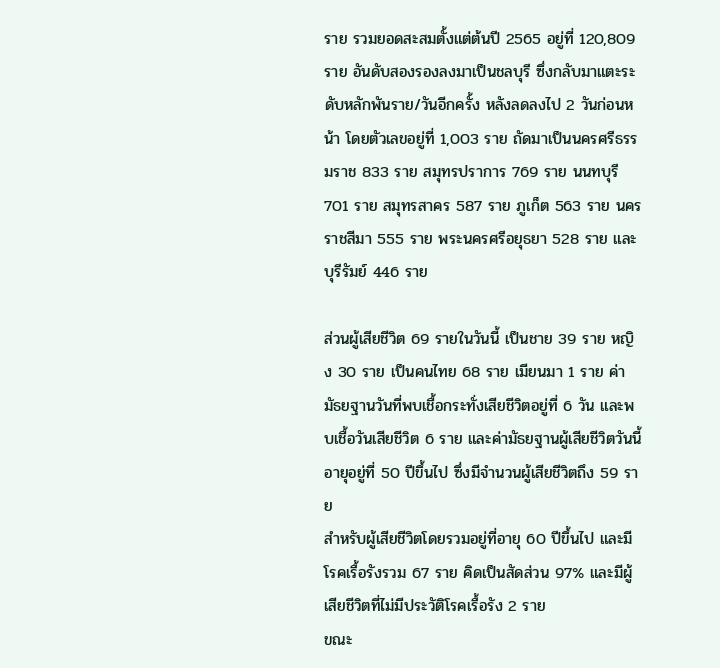ราย รวมยอดสะสมตั้งแต่ต้นปี 2565 อยู่ที่ 120,809 ราย อันดับสองรองลงมาเป็นชลบุรี ซึ่งกลับมาแตะระดับหลักพันราย/วันอีกครั้ง หลังลดลงไป 2 วันก่อนหน้า โดยตัวเลขอยู่ที่ 1,003 ราย ถัดมาเป็นนครศรีธรรมราช 833 ราย สมุทรปราการ 769 ราย นนทบุรี 701 ราย สมุทรสาคร 587 ราย ภูเก็ต 563 ราย นครราชสีมา 555 ราย พระนครศรีอยุธยา 528 ราย และบุรีรัมย์ 446 ราย

ส่วนผู้เสียชีวิต 69 รายในวันนี้ เป็นชาย 39 ราย หญิง 30 ราย เป็นคนไทย 68 ราย เมียนมา 1 ราย ค่ามัธยฐานวันที่พบเชื้อกระทั่งเสียชีวิตอยู่ที่ 6 วัน และพบเชื้อวันเสียชีวิต 6 ราย และค่ามัธยฐานผู้เสียชีวิตวันนี้อายุอยู่ที่ 50 ปีขึ้นไป ซึ่งมีจำนวนผู้เสียชีวิตถึง 59 ราย
สำหรับผู้เสียชีวิตโดยรวมอยู่ที่อายุ 60 ปีขึ้นไป และมีโรคเรื้อรังรวม 67 ราย คิดเป็นสัดส่วน 97% และมีผู้เสียชีวิตที่ไม่มีประวัติโรคเรื้อรัง 2 ราย
ขณะ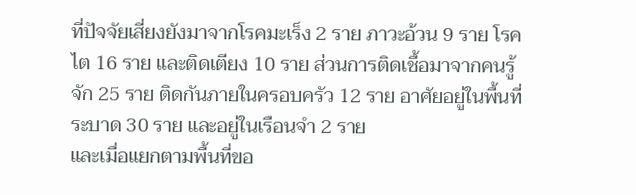ที่ปัจจัยเสี่ยงยังมาจากโรคมะเร็ง 2 ราย ภาวะอ้วน 9 ราย โรคไต 16 ราย และติดเตียง 10 ราย ส่วนการติดเชื้อมาจากคนรู้จัก 25 ราย ติดกันภายในครอบครัว 12 ราย อาศัยอยู่ในพื้นที่ระบาด 30 ราย และอยู่ในเรือนจำ 2 ราย
และเมื่อแยกตามพื้นที่ขอ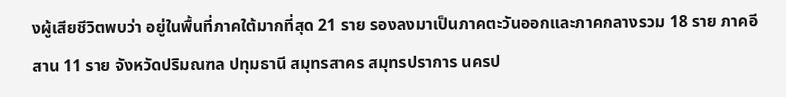งผู้เสียชีวิตพบว่า อยู่ในพื้นที่ภาคใต้มากที่สุด 21 ราย รองลงมาเป็นภาคตะวันออกและภาคกลางรวม 18 ราย ภาคอีสาน 11 ราย จังหวัดปริมณฑล ปทุมธานี สมุทรสาคร สมุทรปราการ นครป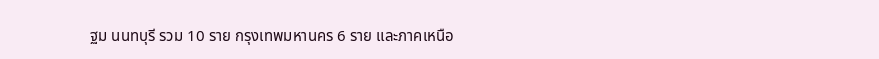ฐม นนทบุรี รวม 10 ราย กรุงเทพมหานคร 6 ราย และภาคเหนือ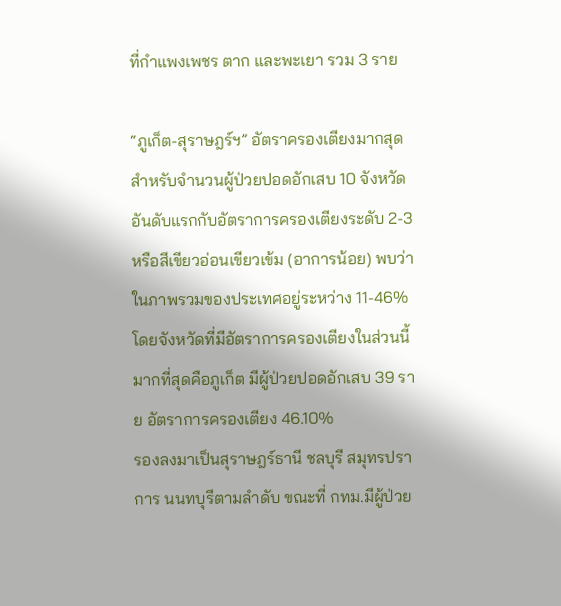ที่กำแพงเพชร ตาก และพะเยา รวม 3 ราย

“ภูเก็ต-สุราษฎร์ฯ” อัตราครองเตียงมากสุด
สำหรับจำนวนผู้ป่วยปอดอักเสบ 10 จังหวัดอันดับแรกกับอัตราการครองเตียงระดับ 2-3 หรือสีเขียวอ่อนเขียวเข้ม (อาการน้อย) พบว่าในภาพรวมของประเทศอยู่ระหว่าง 11-46% โดยจังหวัดที่มีอัตราการครองเตียงในส่วนนี้มากที่สุดคือภูเก็ต มีผู้ป่วยปอดอักเสบ 39 ราย อัตราการครองเตียง 46.10%
รองลงมาเป็นสุราษฎร์ธานี ชลบุรี สมุทรปราการ นนทบุรีตามลำดับ ขณะที่ กทม.มีผู้ป่วย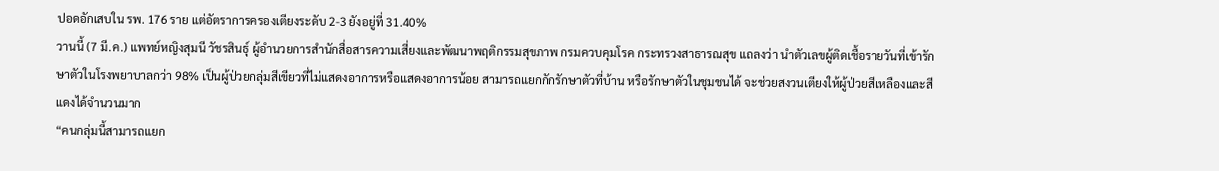ปอดอักเสบใน รพ. 176 ราย แต่อัตราการครองเตียงระดับ 2-3 ยังอยู่ที่ 31.40%
วานนี้ (7 มี.ค.) แพทย์หญิงสุมนี วัชรสินธุ์ ผู้อำนวยการสำนักสื่อสารความเสี่ยงและพัฒนาพฤติกรรมสุขภาพ กรมควบคุมโรค กระทรวงสาธารณสุข แถลงว่า นำตัวเลขผู้ติดเชื้อรายวันที่เข้ารักษาตัวในโรงพยาบาลกว่า 98% เป็นผู้ป่วยกลุ่มสีเขียวที่ไม่แสดงอาการหรือแสดงอาการน้อย สามารถแยกกักรักษาตัวที่บ้าน หรือรักษาตัวในชุมชนได้ จะช่วยสงวนเตียงให้ผู้ป่วยสีเหลืองและสีแดงได้จำนวนมาก
“คนกลุ่มนี้สามารถแยก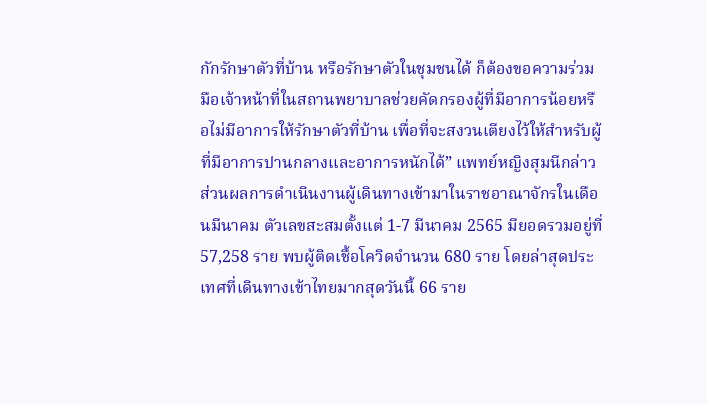กักรักษาตัวที่บ้าน หรือรักษาตัวในชุมชนได้ ก็ต้องขอความร่วมมือเจ้าหน้าที่ในสถานพยาบาลช่วยคัดกรองผู้ที่มีอาการน้อยหรือไม่มีอาการให้รักษาตัวที่บ้าน เพื่อที่จะสงวนเตียงไว้ให้สำหรับผู้ที่มีอาการปานกลางและอาการหนักได้” แพทย์หญิงสุมนีกล่าว
ส่วนผลการดำเนินงานผู้เดินทางเข้ามาในราชอาณาจักรในเดือนมีนาคม ตัวเลขสะสมตั้งแต่ 1-7 มีนาคม 2565 มียอดรวมอยู่ที่ 57,258 ราย พบผู้ติดเชื้อโควิดจำนวน 680 ราย โดยล่าสุดประเทศที่เดินทางเข้าไทยมากสุดวันนี้ 66 ราย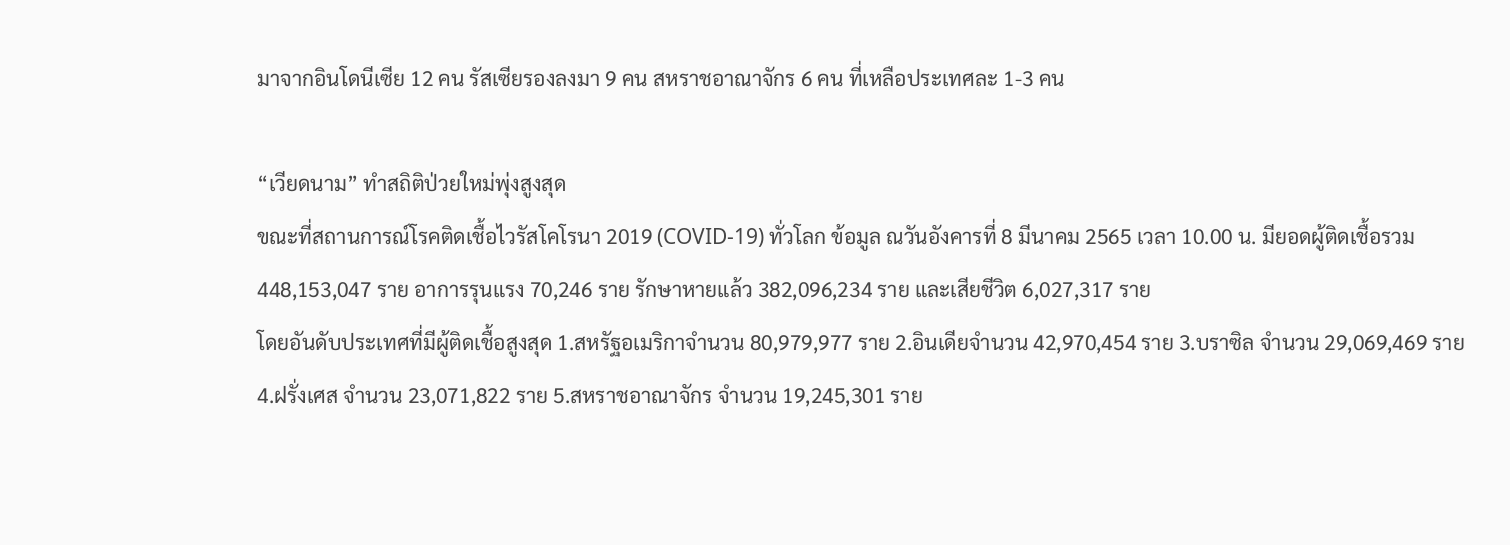มาจากอินโดนีเซีย 12 คน รัสเซียรองลงมา 9 คน สหราชอาณาจักร 6 คน ที่เหลือประเทศละ 1-3 คน

“เวียดนาม” ทำสถิติป่วยใหม่พุ่งสูงสุด
ขณะที่สถานการณ์โรคติดเชื้อไวรัสโคโรนา 2019 (COVID-19) ทั่วโลก ข้อมูล ณวันอังคารที่ 8 มีนาคม 2565 เวลา 10.00 น. มียอดผู้ติดเชื้อรวม 448,153,047 ราย อาการรุนแรง 70,246 ราย รักษาหายแล้ว 382,096,234 ราย และเสียชีวิต 6,027,317 ราย
โดยอันดับประเทศที่มีผู้ติดเชื้อสูงสุด 1.สหรัฐอเมริกาจำนวน 80,979,977 ราย 2.อินเดียจำนวน 42,970,454 ราย 3.บราซิล จำนวน 29,069,469 ราย 4.ฝรั่งเศส จำนวน 23,071,822 ราย 5.สหราชอาณาจักร จำนวน 19,245,301 ราย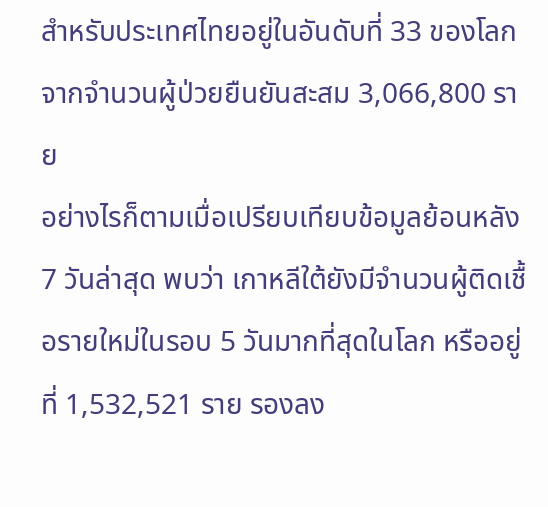สำหรับประเทศไทยอยู่ในอันดับที่ 33 ของโลก จากจำนวนผู้ป่วยยืนยันสะสม 3,066,800 ราย
อย่างไรก็ตามเมื่อเปรียบเทียบข้อมูลย้อนหลัง 7 วันล่าสุด พบว่า เกาหลีใต้ยังมีจำนวนผู้ติดเชื้อรายใหม่ในรอบ 5 วันมากที่สุดในโลก หรืออยู่ที่ 1,532,521 ราย รองลง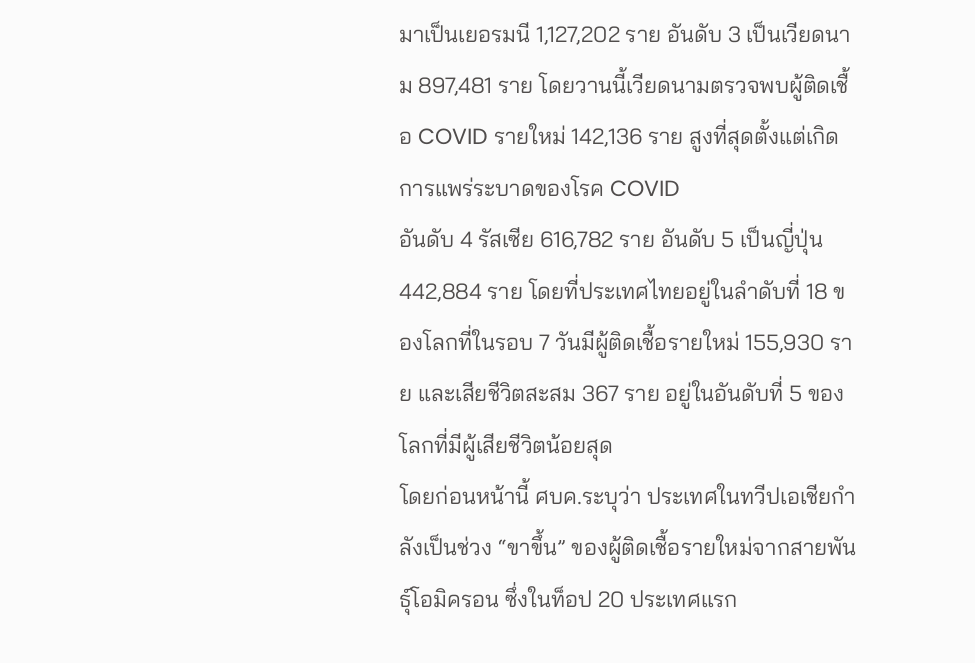มาเป็นเยอรมนี 1,127,202 ราย อันดับ 3 เป็นเวียดนาม 897,481 ราย โดยวานนี้เวียดนามตรวจพบผู้ติดเชื้อ COVID รายใหม่ 142,136 ราย สูงที่สุดตั้งแต่เกิดการแพร่ระบาดของโรค COVID
อันดับ 4 รัสเซีย 616,782 ราย อันดับ 5 เป็นญี่ปุ่น 442,884 ราย โดยที่ประเทศไทยอยู่ในลำดับที่ 18 ของโลกที่ในรอบ 7 วันมีผู้ติดเชื้อรายใหม่ 155,930 ราย และเสียชีวิตสะสม 367 ราย อยู่ในอันดับที่ 5 ของโลกที่มีผู้เสียชีวิตน้อยสุด
โดยก่อนหน้านี้ ศบค.ระบุว่า ประเทศในทวีปเอเชียกำลังเป็นช่วง “ขาขึ้น” ของผู้ติดเชื้อรายใหม่จากสายพันธุ์โอมิครอน ซึ่งในท็อป 20 ประเทศแรก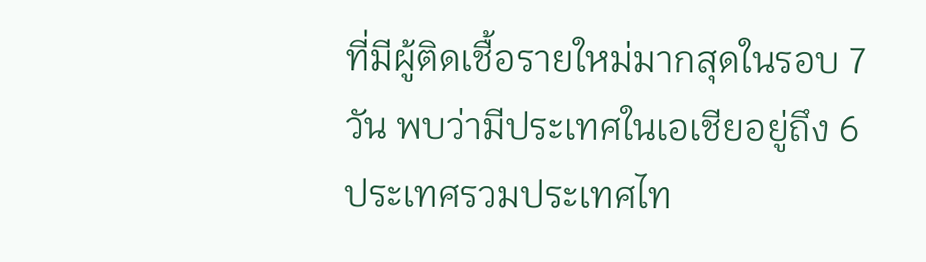ที่มีผู้ติดเชื้อรายใหม่มากสุดในรอบ 7 วัน พบว่ามีประเทศในเอเชียอยู่ถึง 6 ประเทศรวมประเทศไท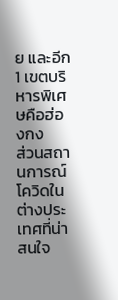ย และอีก 1 เขตบริหารพิเศษคือฮ่องกง
ส่วนสถานการณ์โควิดในต่างประเทศที่น่าสนใจ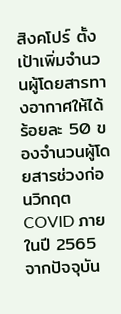สิงคโปร์ ตั้งเป้าเพิ่มจำนวนผู้โดยสารทางอากาศให้ได้ร้อยละ 50 ของจำนวนผู้โดยสารช่วงก่อนวิกฤต COVID ภายในปี 2565 จากปัจจุบัน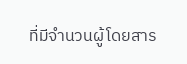ที่มีจำนวนผู้โดยสาร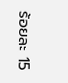ร้อยละ 15